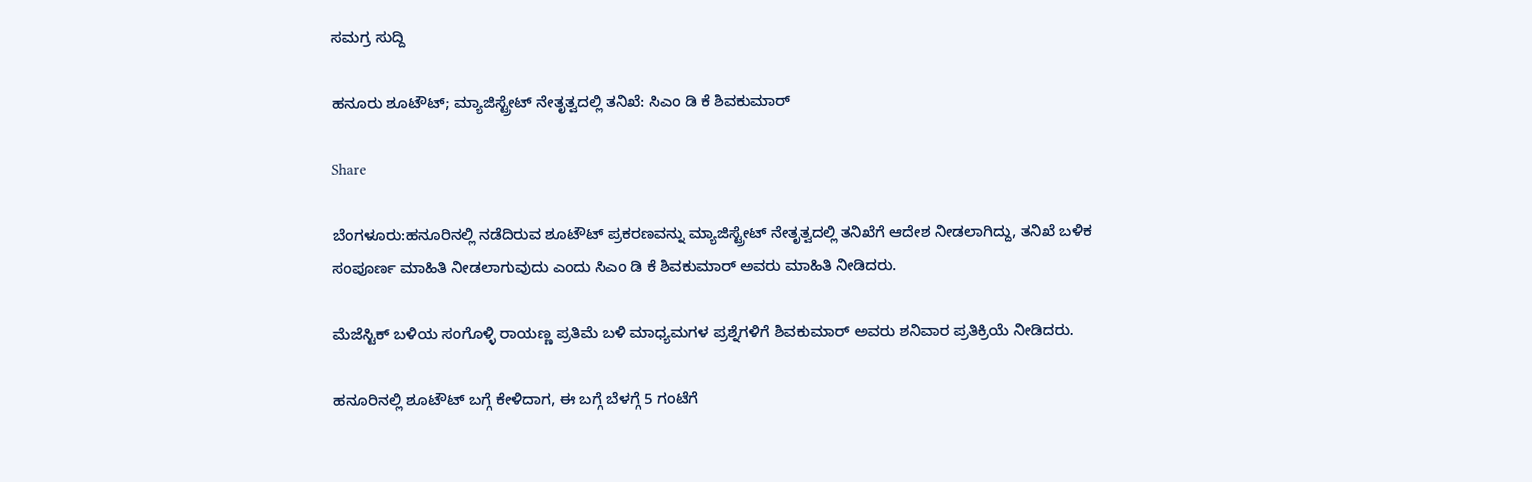ಸಮಗ್ರ ಸುದ್ದಿ

ಹನೂರು ಶೂಟೌಟ್; ಮ್ಯಾಜಿಸ್ಟ್ರೇಟ್ ನೇತೃತ್ವದಲ್ಲಿ ತನಿಖೆ: ಸಿಎಂ ಡಿ ಕೆ ಶಿವಕುಮಾರ್

Share

ಬೆಂಗಳೂರು:ಹನೂರಿನಲ್ಲಿ ನಡೆದಿರುವ ಶೂಟೌಟ್ ಪ್ರಕರಣವನ್ನು ಮ್ಯಾಜಿಸ್ಟ್ರೇಟ್ ನೇತೃತ್ವದಲ್ಲಿ ತನಿಖೆಗೆ ಆದೇಶ ನೀಡಲಾಗಿದ್ದು, ತನಿಖೆ ಬಳಿಕ ಸಂಪೂರ್ಣ ಮಾಹಿತಿ ನೀಡಲಾಗುವುದು ಎಂದು ಸಿಎಂ ಡಿ ಕೆ ಶಿವಕುಮಾರ್ ಅವರು ಮಾಹಿತಿ ನೀಡಿದರು.

ಮೆಜೆಸ್ಟಿಕ್ ಬಳಿಯ ಸಂಗೊಳ್ಳಿ ರಾಯಣ್ಣ ಪ್ರತಿಮೆ ಬಳಿ ಮಾಧ್ಯಮಗಳ ಪ್ರಶ್ನೆಗಳಿಗೆ ಶಿವಕುಮಾರ್ ಅವರು ಶನಿವಾರ ಪ್ರತಿಕ್ರಿಯೆ ನೀಡಿದರು.

ಹನೂರಿನಲ್ಲಿ ಶೂಟೌಟ್ ಬಗ್ಗೆ ಕೇಳಿದಾಗ, ಈ ಬಗ್ಗೆ ಬೆಳಗ್ಗೆ 5 ಗಂಟೆಗೆ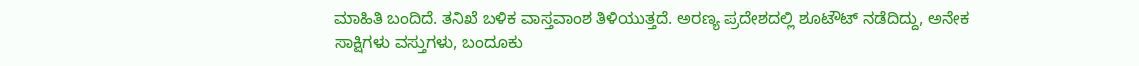ಮಾಹಿತಿ ಬಂದಿದೆ. ತನಿಖೆ ಬಳಿಕ ವಾಸ್ತವಾಂಶ ತಿಳಿಯುತ್ತದೆ. ಅರಣ್ಯ ಪ್ರದೇಶದಲ್ಲಿ ಶೂಟೌಟ್ ನಡೆದಿದ್ದು, ಅನೇಕ ಸಾಕ್ಷಿಗಳು ವಸ್ತುಗಳು, ಬಂದೂಕು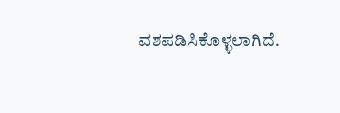ವಶಪಡಿಸಿಕೊಳ್ಳಲಾಗಿದೆ.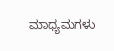ಮಾಧ್ಯಮಗಳು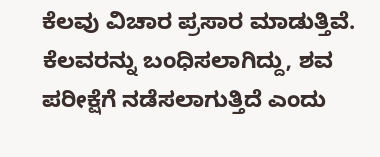ಕೆಲವು ವಿಚಾರ ಪ್ರಸಾರ ಮಾಡುತ್ತಿವೆ. ಕೆಲವರನ್ನು ಬಂಧಿಸಲಾಗಿದ್ದು, ಶವ ಪರೀಕ್ಷೆಗೆ ನಡೆಸಲಾಗುತ್ತಿದೆ ಎಂದು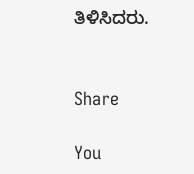ತಿಳಿಸಿದರು.


Share

You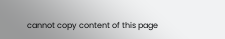cannot copy content of this page